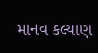માનવ કલ્યાણ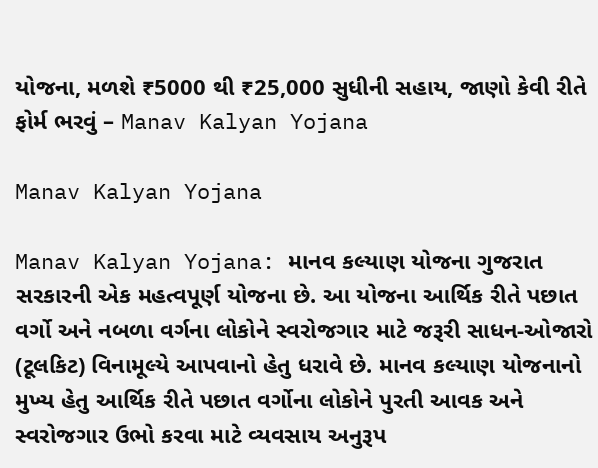યોજના, મળશે ₹5000 થી ₹25,000 સુધીની સહાય, જાણો કેવી રીતે ફોર્મ ભરવું – Manav Kalyan Yojana

Manav Kalyan Yojana

Manav Kalyan Yojana: માનવ કલ્યાણ યોજના ગુજરાત સરકારની એક મહત્વપૂર્ણ યોજના છે. આ યોજના આર્થિક રીતે પછાત વર્ગો અને નબળા વર્ગના લોકોને સ્વરોજગાર માટે જરૂરી સાધન-ઓજારો (ટૂલકિટ) વિનામૂલ્યે આપવાનો હેતુ ધરાવે છે. માનવ કલ્યાણ યોજનાનો મુખ્ય હેતુ આર્થિક રીતે પછાત વર્ગોના લોકોને પુરતી આવક અને સ્વરોજગાર ઉભો કરવા માટે વ્યવસાય અનુરૂપ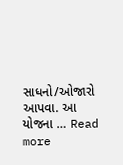સાધનો/ઓજારો આપવા. આ યોજના … Read more